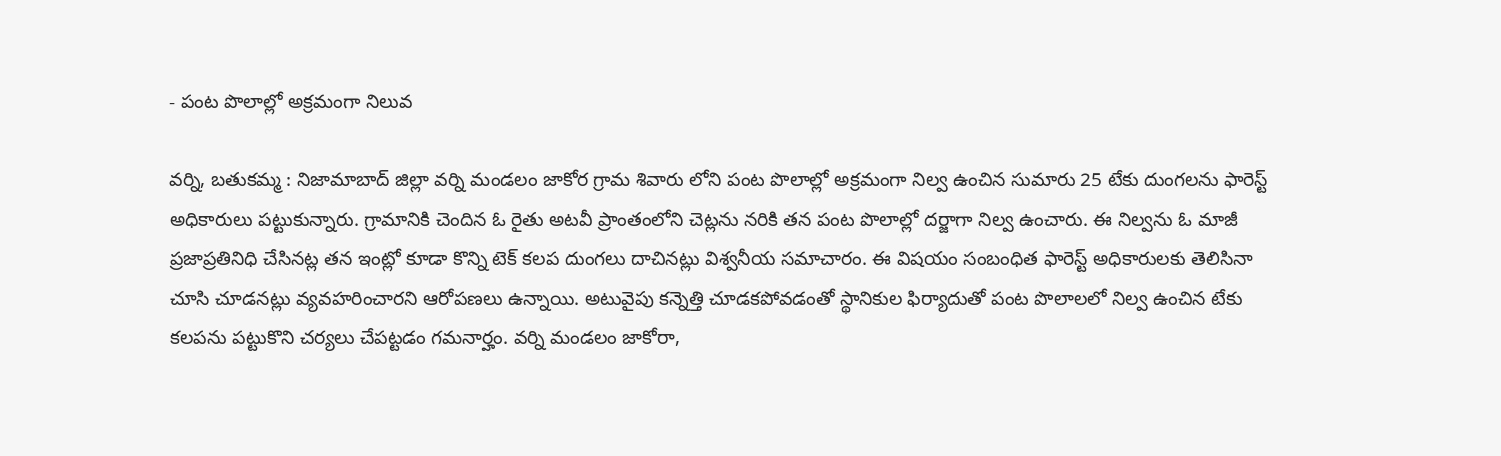- పంట పొలాల్లో అక్రమంగా నిలువ

వర్ని, బతుకమ్మ : నిజామాబాద్ జిల్లా వర్ని మండలం జాకోర గ్రామ శివారు లోని పంట పొలాల్లో అక్రమంగా నిల్వ ఉంచిన సుమారు 25 టేకు దుంగలను ఫారెస్ట్ అధికారులు పట్టుకున్నారు. గ్రామానికి చెందిన ఓ రైతు అటవీ ప్రాంతంలోని చెట్లను నరికి తన పంట పొలాల్లో దర్జాగా నిల్వ ఉంచారు. ఈ నిల్వను ఓ మాజీ ప్రజాప్రతినిధి చేసినట్ల తన ఇంట్లో కూడా కొన్ని టెక్ కలప దుంగలు దాచినట్లు విశ్వనీయ సమాచారం. ఈ విషయం సంబంధిత ఫారెస్ట్ అధికారులకు తెలిసినా చూసి చూడనట్లు వ్యవహరించారని ఆరోపణలు ఉన్నాయి. అటువైపు కన్నెత్తి చూడకపోవడంతో స్థానికుల ఫిర్యాదుతో పంట పొలాలలో నిల్వ ఉంచిన టేకు కలపను పట్టుకొని చర్యలు చేపట్టడం గమనార్హం. వర్ని మండలం జాకోరా,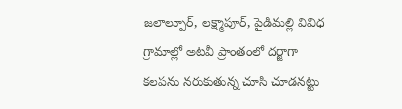జలాల్పూర్, లక్ష్మాపూర్, పైడిమల్లి వివిధ గ్రామాల్లో అటవీ ప్రాంతంలో దర్జాగా కలపను నరుకుతున్న చూసి చూడనట్టు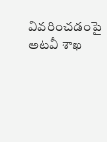వివరించడంపై అటవీ శాఖ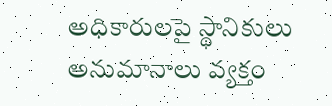అధికారులపై స్థానికులు అనుమానాలు వ్యక్తం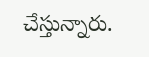చేస్తున్నారు.